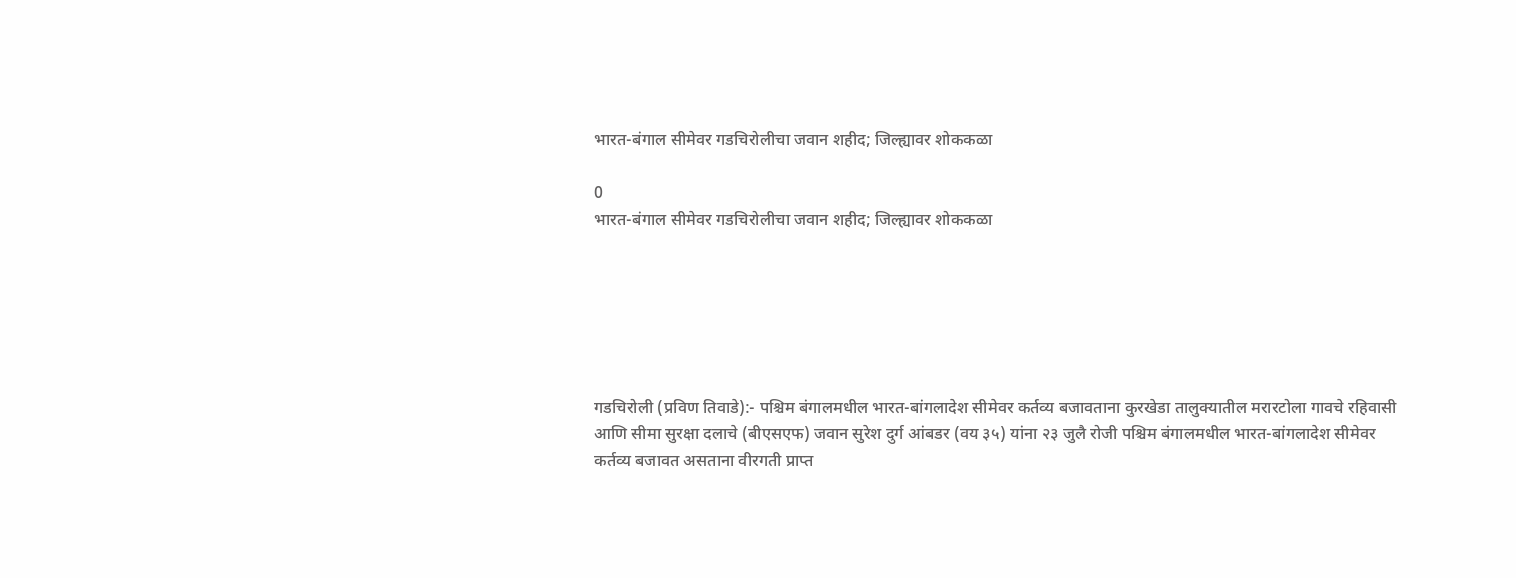भारत-बंगाल सीमेवर गडचिरोलीचा जवान शहीद; जिल्ह्यावर शोककळा

0
भारत-बंगाल सीमेवर गडचिरोलीचा जवान शहीद; जिल्ह्यावर शोककळा






गडचिरोली (प्रविण तिवाडे):- पश्चिम बंगालमधील भारत-बांगलादेश सीमेवर कर्तव्य बजावताना कुरखेडा तालुक्यातील मरारटोला गावचे रहिवासी आणि सीमा सुरक्षा दलाचे (बीएसएफ) जवान सुरेश दुर्ग आंबडर (वय ३५) यांना २३ जुलै रोजी पश्चिम बंगालमधील भारत-बांगलादेश सीमेवर कर्तव्य बजावत असताना वीरगती प्राप्त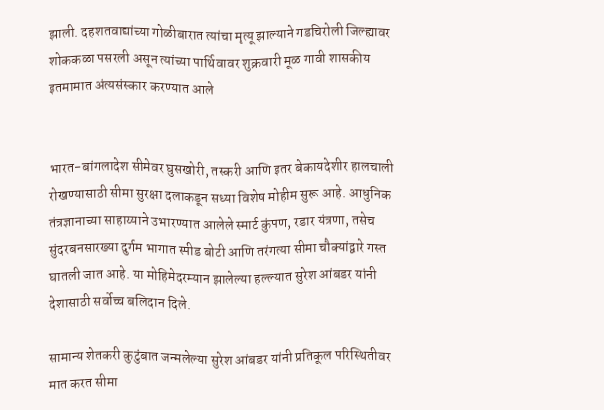झाली. दहशतवाद्यांच्या गोळीबारात त्यांचा मृत्यू झाल्याने गडचिरोली जिल्ह्यावर शोककळा पसरली असून त्यांच्या पार्थिवावर शुक्रवारी मूळ गावी शासकीय इतमामात अंत्यसंस्कार करण्यात आले


भारत-बांगलादेश सीमेवर घुसखोरी, तस्करी आणि इतर बेकायदेशीर हालचाली रोखण्यासाठी सीमा सुरक्षा दलाकडून सध्या विशेष मोहीम सुरू आहे. आधुनिक तंत्रज्ञानाच्या साहाय्याने उभारण्यात आलेले स्मार्ट कुंपण, रडार यंत्रणा, तसेच सुंदरबनसारख्या दुर्गम भागात स्पीड बोटी आणि तरंगत्या सीमा चौक्यांद्वारे गस्त घातली जात आहे. या मोहिमेदरम्यान झालेल्या हल्ल्यात सुरेश आंबडर यांनी देशासाठी सर्वोच्च बलिदान दिले.

सामान्य शेतकरी कुटुंबात जन्मलेल्या सुरेश आंबडर यांनी प्रतिकूल परिस्थितीवर मात करत सीमा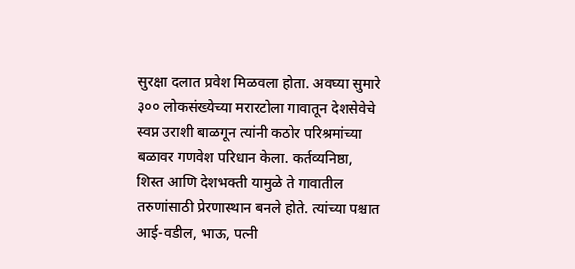सुरक्षा दलात प्रवेश मिळवला होता. अवघ्या सुमारे ३०० लोकसंख्येच्या मरारटोला गावातून देशसेवेचे स्वप्न उराशी बाळगून त्यांनी कठोर परिश्रमांच्या बळावर गणवेश परिधान केला. कर्तव्यनिष्ठा, शिस्त आणि देशभक्ती यामुळे ते गावातील तरुणांसाठी प्रेरणास्थान बनले होते. त्यांच्या पश्चात आई-वडील, भाऊ, पत्नी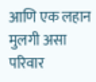आणि एक लहान मुलगी असा परिवार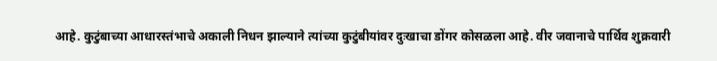आहे. कुटुंबाच्या आधारस्तंभाचे अकाली निधन झाल्याने त्यांच्या कुटुंबीयांवर दुःखाचा डोंगर कोसळला आहे. वीर जवानाचे पार्थिव शुक्रवारी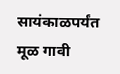सायंकाळपर्यंत मूळ गावी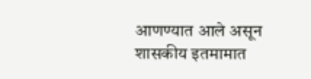आणण्यात आले असून शासकीय इतमामात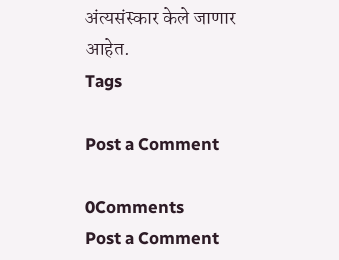अंत्यसंस्कार केले जाणार आहेत.
Tags

Post a Comment

0Comments
Post a Comment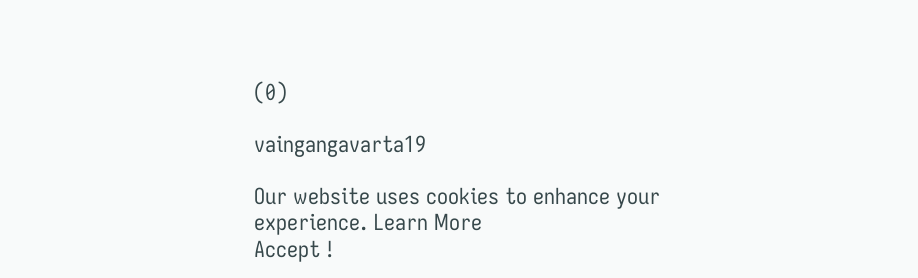(0)

vaingangavarta19

Our website uses cookies to enhance your experience. Learn More
Accept !